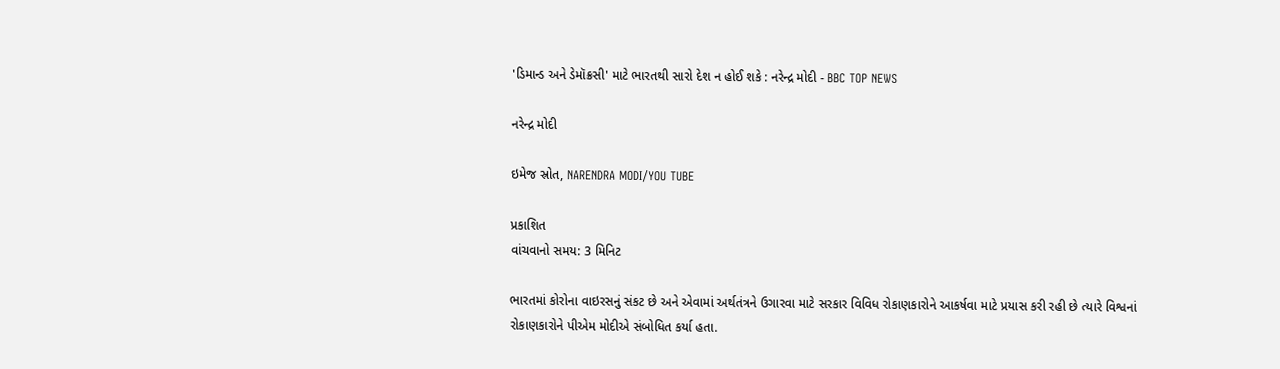'ડિમાન્ડ અને ડેમૉક્રસી' માટે ભારતથી સારો દેશ ન હોઈ શકે : નરેન્દ્ર મોદી - BBC TOP NEWS

નરેન્દ્ર મોદી

ઇમેજ સ્રોત, NARENDRA MODI/YOU TUBE

પ્રકાશિત
વાંચવાનો સમય: 3 મિનિટ

ભારતમાં કોરોના વાઇરસનું સંકટ છે અને એવામાં અર્થતંત્રને ઉગારવા માટે સરકાર વિવિધ રોકાણકારોને આકર્ષવા માટે પ્રયાસ કરી રહી છે ત્યારે વિશ્વનાં રોકાણકારોને પીએમ મોદીએ સંબોધિત કર્યા હતા.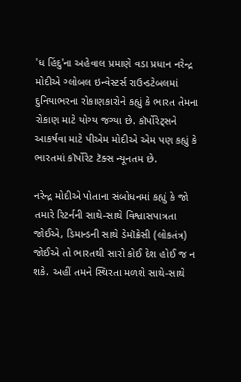'ધ હિંદુ'ના અહેવાલ પ્રમાણે વડા પ્રધાન નરેન્દ્ર મોદીએ ગ્લોબલ ઇન્વેસ્ટર્સ રાઉન્ડટેબલમાં દુનિયાભરના રોકાણકારોને કહ્યું કે ભારત તેમના રોકાણ માટે યોગ્ય જગ્યા છે. કૉર્પોરેટ્સને આકર્ષવા માટે પીએમ મોદીએ એમ પણ કહ્યું કે ભારતમાં કૉર્પોરેટ ટૅક્સ ન્યૂનતમ છે.

નરેન્દ્ર મોદીએ પોતાના સંબોધનમાં કહ્યું કે જો તમારે રિટર્નની સાથે-સાથે વિશ્વાસપાત્રતા જોઈએ, ડિમાન્ડની સાથે ડેમૉક્રેસી (લોકતંત્ર) જોઈએ તો ભારતથી સારો કોઈ દેશ હોઈ જ ન શકે. અહીં તમને સ્થિરતા મળશે સાથે-સાથે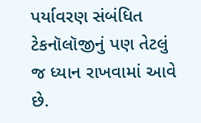પર્યાવરણ સંબંધિત ટેકનૉલૉજીનું પણ તેટલું જ ધ્યાન રાખવામાં આવે છે.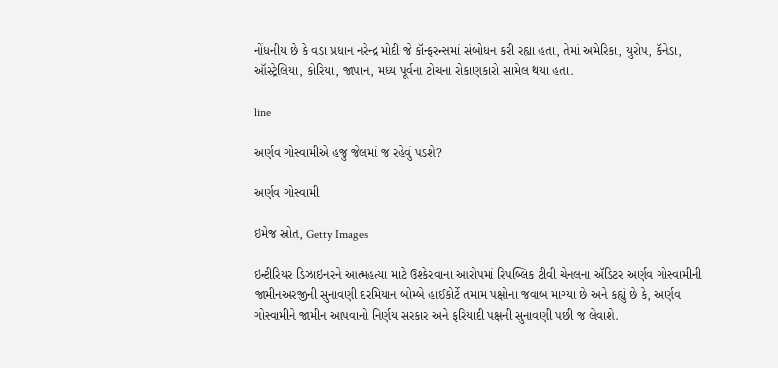નોંધનીય છે કે વડા પ્રધાન નરેન્દ્ર મોદી જે કૉન્ફરન્સમાં સંબોધન કરી રહ્યા હતા, તેમાં અમેરિકા, યુરોપ, કૅનેડા, ઑસ્ટ્રેલિયા, કોરિયા, જાપાન, મધ્ય પૂર્વના ટોચના રોકાણકારો સામેલ થયા હતા.

line

અર્ણવ ગોસ્વામીએ હજુ જેલમાં જ રહેવું પડશે?

અર્ણવ ગોસ્વામી

ઇમેજ સ્રોત, Getty Images

ઇન્ટીરિયર ડિઝાઇનરને આત્મહત્યા માટે ઉશ્કેરવાના આરોપમાં રિપબ્લિક ટીવી ચેનલના ઍડિટર અર્ણવ ગોસ્વામીની જામીનઅરજીની સુનાવણી દરમિયાન બોમ્બે હાઈકોર્ટે તમામ પક્ષોના જવાબ માગ્યા છે અને કહ્યું છે કે, અર્ણવ ગોસ્વામીને જામીન આપવાનો નિર્ણય સરકાર અને ફરિયાદી પક્ષની સુનાવણી પછી જ લેવાશે.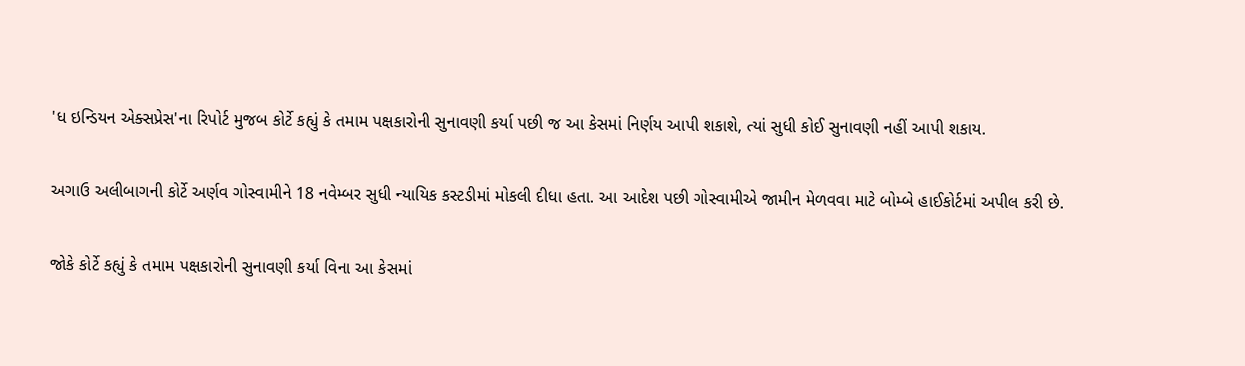'ધ ઇન્ડિયન એક્સપ્રેસ'ના રિપોર્ટ મુજબ કોર્ટે કહ્યું કે તમામ પક્ષકારોની સુનાવણી કર્યા પછી જ આ કેસમાં નિર્ણય આપી શકાશે, ત્યાં સુધી કોઈ સુનાવણી નહીં આપી શકાય.

અગાઉ અલીબાગની કોર્ટે અર્ણવ ગોસ્વામીને 18 નવેમ્બર સુધી ન્યાયિક કસ્ટડીમાં મોકલી દીધા હતા. આ આદેશ પછી ગોસ્વામીએ જામીન મેળવવા માટે બોમ્બે હાઈકોર્ટમાં અપીલ કરી છે.

જોકે કોર્ટે કહ્યું કે તમામ પક્ષકારોની સુનાવણી કર્યા વિના આ કેસમાં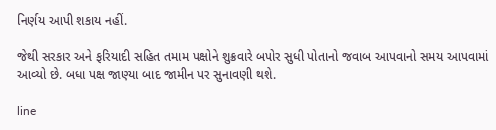નિર્ણય આપી શકાય નહીં.

જેથી સરકાર અને ફરિયાદી સહિત તમામ પક્ષોને શુક્રવારે બપોર સુધી પોતાનો જવાબ આપવાનો સમય આપવામાં આવ્યો છે. બધા પક્ષ જાણ્યા બાદ જામીન પર સુનાવણી થશે.

line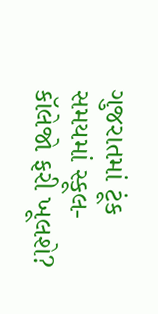ગુજરાતમાં ટૂંક સમયમાં સ્કૂલ-કૉલેજો ફરી ખૂલશે?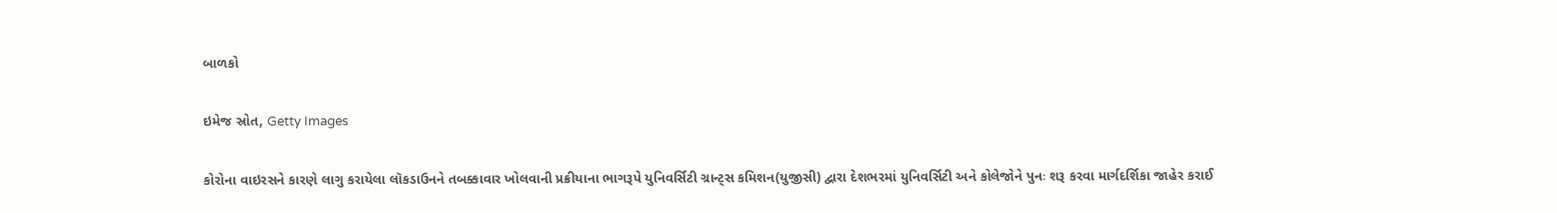બાળકો

ઇમેજ સ્રોત, Getty Images

કોરોના વાઇરસને કારણે લાગુ કરાયેલા લૉકડાઉનને તબક્કાવાર ખોલવાની પ્રક્રીયાના ભાગરૂપે યુનિવર્સિટી ગ્રાન્ટ્સ કમિશન(યુજીસી) દ્વારા દેશભરમાં યુનિવર્સિટી અને કોલેજોને પુનઃ શરૂ કરવા માર્ગદર્શિકા જાહેર કરાઈ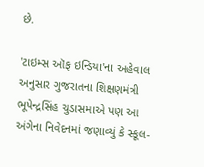છે.

'ટાઇમ્સ ઑફ ઇન્ડિયા'ના અહેવાલ અનુસાર ગુજરાતના શિક્ષણમંત્રી ભૂપેન્દ્રસિંહ ચુડાસમાએ પણ આ અંગેના નિવેદનમાં જણાવ્યું કે સ્કૂલ-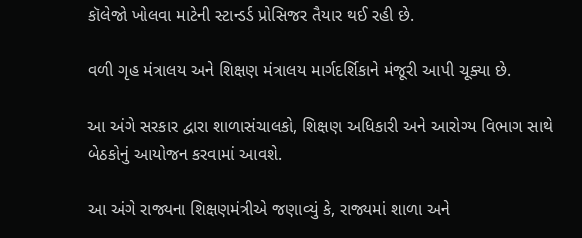કૉલેજો ખોલવા માટેની સ્ટાન્ડર્ડ પ્રોસિજર તૈયાર થઈ રહી છે.

વળી ગૃહ મંત્રાલય અને શિક્ષણ મંત્રાલય માર્ગદર્શિકાને મંજૂરી આપી ચૂક્યા છે.

આ અંગે સરકાર દ્વારા શાળાસંચાલકો, શિક્ષણ અધિકારી અને આરોગ્ય વિભાગ સાથે બેઠકોનું આયોજન કરવામાં આવશે.

આ અંગે રાજ્યના શિક્ષણમંત્રીએ જણાવ્યું કે, રાજ્યમાં શાળા અને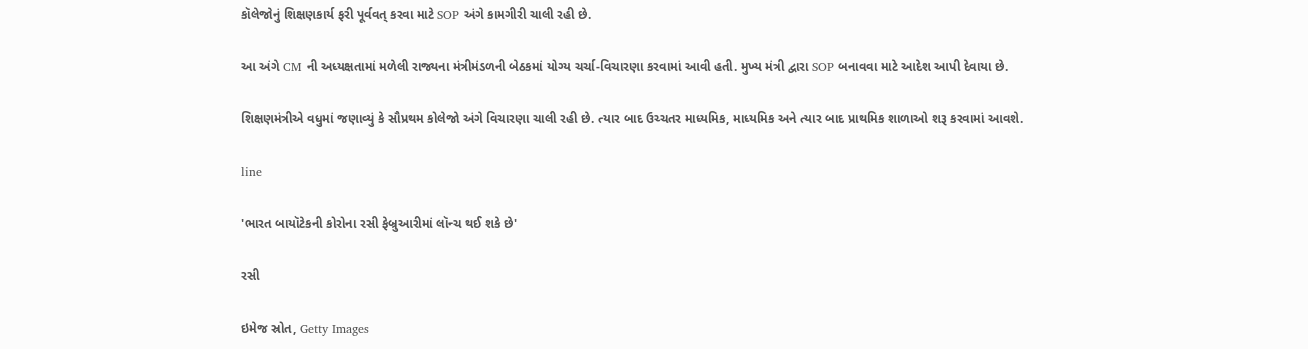કૉલેજોનું શિક્ષણકાર્ય ફરી પૂર્વવત્ કરવા માટે SOP અંગે કામગીરી ચાલી રહી છે.

આ અંગે CM ની અધ્યક્ષતામાં મળેલી રાજ્યના મંત્રીમંડળની બેઠકમાં યોગ્ય ચર્ચા-વિચારણા કરવામાં આવી હતી. મુખ્ય મંત્રી દ્વારા SOP બનાવવા માટે આદેશ આપી દેવાયા છે.

શિક્ષણમંત્રીએ વધુમાં જણાવ્યું કે સૌપ્રથમ કોલેજો અંગે વિચારણા ચાલી રહી છે. ત્યાર બાદ ઉચ્ચતર માધ્યમિક, માધ્યમિક અને ત્યાર બાદ પ્રાથમિક શાળાઓ શરૂ કરવામાં આવશે.

line

'ભારત બાયૉટેકની કોરોના રસી ફેબ્રુઆરીમાં લૉન્ચ થઈ શકે છે'

રસી

ઇમેજ સ્રોત, Getty Images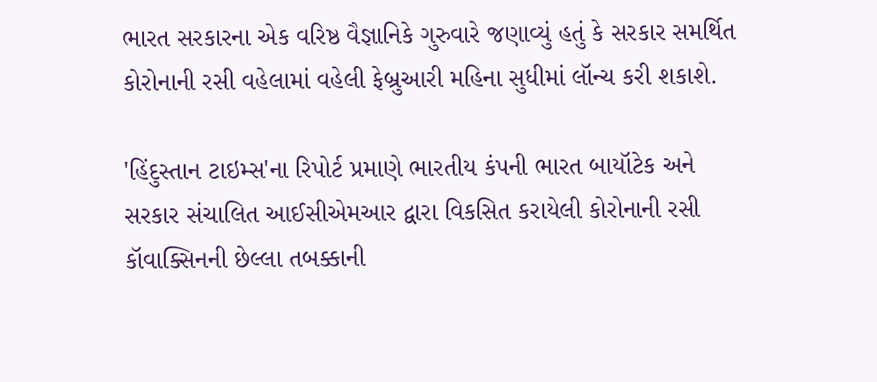ભારત સરકારના એક વરિષ્ઠ વૈજ્ઞાનિકે ગુરુવારે જણાવ્યું હતું કે સરકાર સમર્થિત કોરોનાની રસી વહેલામાં વહેલી ફેબ્રુઆરી મહિના સુધીમાં લૉન્ચ કરી શકાશે.

'હિંદુસ્તાન ટાઇમ્સ'ના રિપોર્ટ પ્રમાણે ભારતીય કંપની ભારત બાયૉટેક અને સરકાર સંચાલિત આઈસીએમઆર દ્વારા વિકસિત કરાયેલી કોરોનાની રસી કૉવાક્સિનની છેલ્લા તબક્કાની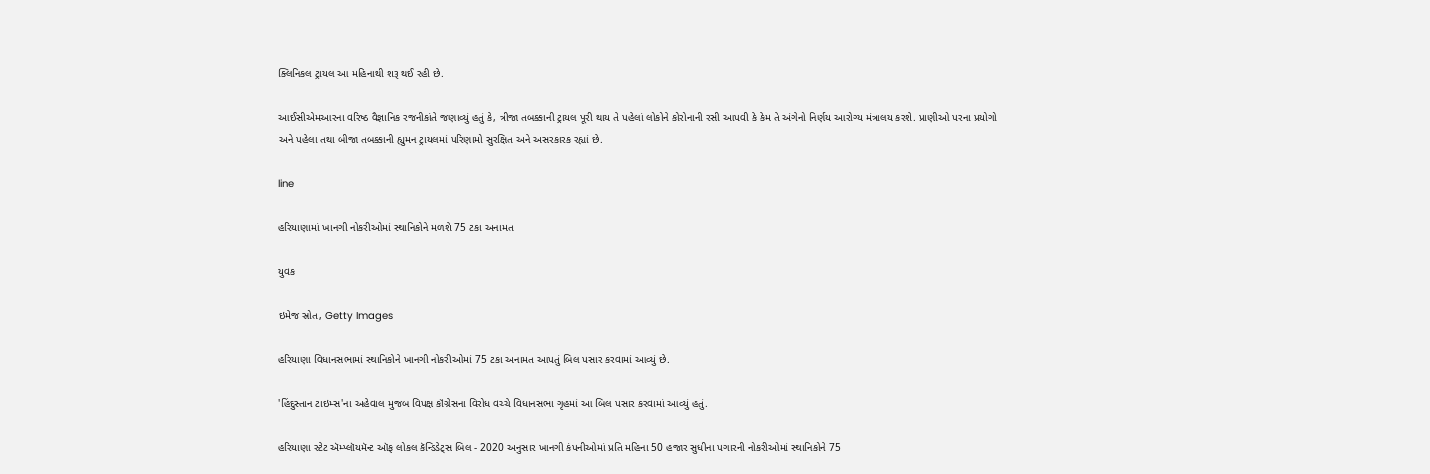ક્લિનિકલ ટ્રાયલ આ મહિનાથી શરૂ થઈ રહી છે.

આઈસીએમઆરના વરિષ્ઠ વૈજ્ઞાનિક રજનીકાંતે જણાવ્યું હતું કે, ત્રીજા તબક્કાની ટ્રાયલ પૂરી થાય તે પહેલાં લોકોને કોરોનાની રસી આપવી કે કેમ તે અંગેનો નિર્ણય આરોગ્ય મંત્રાલય કરશે. પ્રાણીઓ પરના પ્રયોગો અને પહેલા તથા બીજા તબક્કાની હ્યુમન ટ્રાયલમાં પરિણામો સુરક્ષિત અને અસરકારક રહ્યાં છે.

line

હરિયાણામાં ખાનગી નોકરીઓમાં સ્થાનિકોને મળશે 75 ટકા અનામત

યુવક

ઇમેજ સ્રોત, Getty Images

હરિયાણા વિધાનસભામાં સ્થાનિકોને ખાનગી નોકરીઓમાં 75 ટકા અનામત આપતું બિલ પસાર કરવામાં આવ્યું છે.

'હિંદુસ્તાન ટાઇમ્સ'ના અહેવાલ મુજબ વિપક્ષ કૉંગ્રેસના વિરોધ વચ્ચે વિધાનસભા ગૃહમાં આ બિલ પસાર કરવામાં આવ્યું હતું.

હરિયાણા સ્ટેટ ઍમ્પ્લૉયમૅન્ટ ઑફ લોકલ કૅન્ડિડેટ્સ બિલ - 2020 અનુસાર ખાનગી કંપનીઓમાં પ્રતિ મહિના 50 હજાર સુધીના પગારની નોકરીઓમાં સ્થાનિકોને 75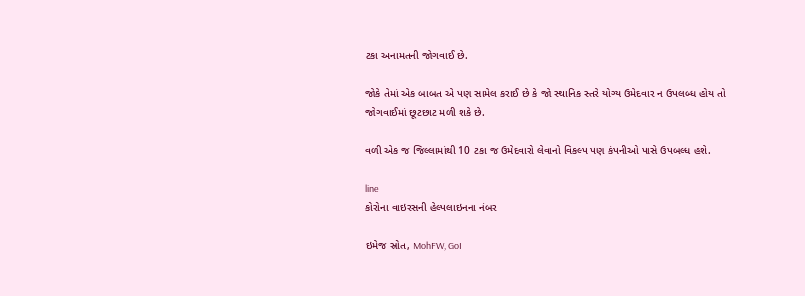ટકા અનામતની જોગવાઈ છે.

જોકે તેમાં એક બાબત એ પણ સામેલ કરાઈ છે કે જો સ્થાનિક સ્તરે યોગ્ય ઉમેદવાર ન ઉપલબ્ધ હોય તો જોગવાઈમાં છૂટછાટ મળી શકે છે.

વળી એક જ જિલ્લામાંથી 10 ટકા જ ઉમેદવારો લેવાનો વિકલ્પ પણ કંપનીઓ પાસે ઉપબલ્ધ હશે.

line
કોરોના વાઇરસની હેલ્પલાઇનના નંબર

ઇમેજ સ્રોત, MohFW, GoI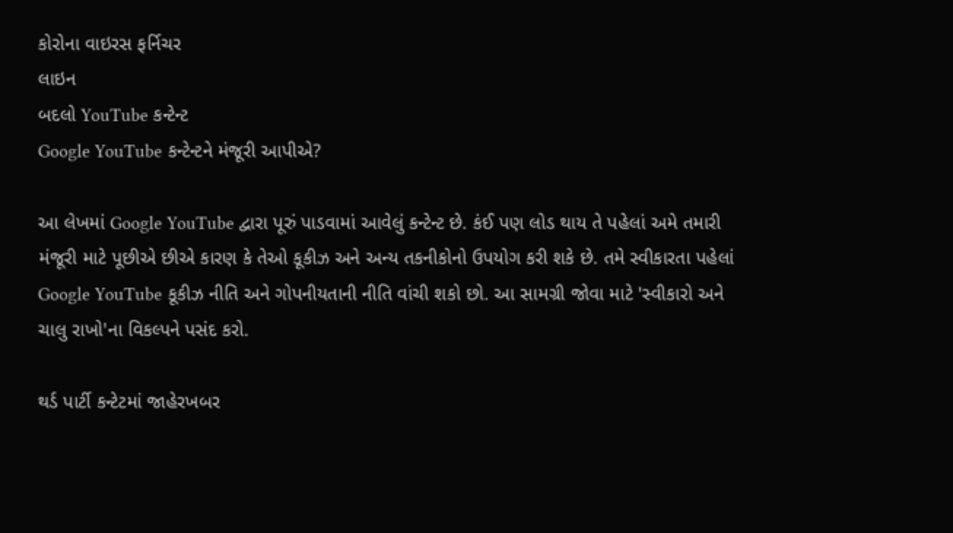કોરોના વાઇરસ ફર્નિચર
લાઇન
બદલો YouTube કન્ટેન્ટ
Google YouTube કન્ટેન્ટને મંજૂરી આપીએ?

આ લેખમાં Google YouTube દ્વારા પૂરું પાડવામાં આવેલું કન્ટેન્ટ છે. કંઈ પણ લોડ થાય તે પહેલાં અમે તમારી મંજૂરી માટે પૂછીએ છીએ કારણ કે તેઓ કૂકીઝ અને અન્ય તકનીકોનો ઉપયોગ કરી શકે છે. તમે સ્વીકારતા પહેલાં Google YouTube કૂકીઝ નીતિ અને ગોપનીયતાની નીતિ વાંચી શકો છો. આ સામગ્રી જોવા માટે 'સ્વીકારો અને ચાલુ રાખો'ના વિકલ્પને પસંદ કરો.

થર્ડ પાર્ટી કન્ટેટમાં જાહેરખબર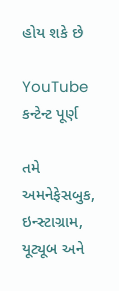હોય શકે છે

YouTube કન્ટેન્ટ પૂર્ણ

તમે અમનેફેસબુક, ઇન્સ્ટાગ્રામ, યૂટ્યૂબ અને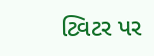ટ્વિટર પર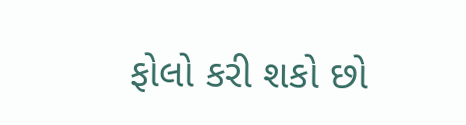ફોલો કરી શકો છો